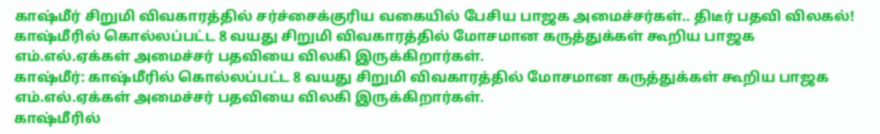காஷ்மீர் சிறுமி விவகாரத்தில் சர்ச்சைக்குரிய வகையில் பேசிய பாஜக அமைச்சர்கள்.. திடீர் பதவி விலகல்!
காஷ்மீரில் கொல்லப்பட்ட 8 வயது சிறுமி விவகாரத்தில் மோசமான கருத்துக்கள் கூறிய பாஜக எம்.எல்.ஏக்கள் அமைச்சர் பதவியை விலகி இருக்கிறார்கள்.
காஷ்மீர்: காஷ்மீரில் கொல்லப்பட்ட 8 வயது சிறுமி விவகாரத்தில் மோசமான கருத்துக்கள் கூறிய பாஜக எம்.எல்.ஏக்கள் அமைச்சர் பதவியை விலகி இருக்கிறார்கள்.
காஷ்மீரில்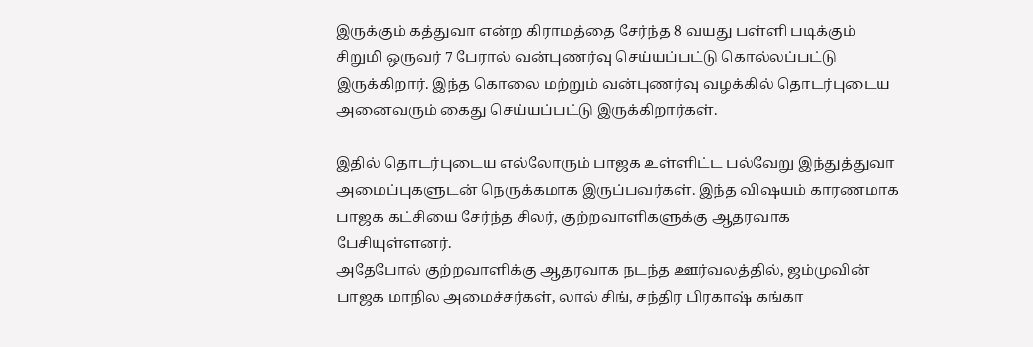இருக்கும் கத்துவா என்ற கிராமத்தை சேர்ந்த 8 வயது பள்ளி படிக்கும் சிறுமி ஒருவர் 7 பேரால் வன்புணர்வு செய்யப்பட்டு கொல்லப்பட்டு இருக்கிறார். இந்த கொலை மற்றும் வன்புணர்வு வழக்கில் தொடர்புடைய அனைவரும் கைது செய்யப்பட்டு இருக்கிறார்கள்.

இதில் தொடர்புடைய எல்லோரும் பாஜக உள்ளிட்ட பல்வேறு இந்துத்துவா அமைப்புகளுடன் நெருக்கமாக இருப்பவர்கள். இந்த விஷயம் காரணமாக பாஜக கட்சியை சேர்ந்த சிலர், குற்றவாளிகளுக்கு ஆதரவாக பேசியுள்ளனர்.
அதேபோல் குற்றவாளிக்கு ஆதரவாக நடந்த ஊர்வலத்தில், ஜம்முவின் பாஜக மாநில அமைச்சர்கள், லால் சிங், சந்திர பிரகாஷ் கங்கா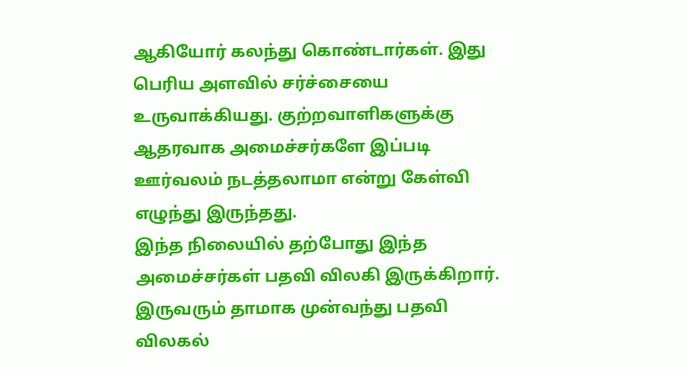ஆகியோர் கலந்து கொண்டார்கள். இது பெரிய அளவில் சர்ச்சையை உருவாக்கியது. குற்றவாளிகளுக்கு ஆதரவாக அமைச்சர்களே இப்படி ஊர்வலம் நடத்தலாமா என்று கேள்வி எழுந்து இருந்தது.
இந்த நிலையில் தற்போது இந்த அமைச்சர்கள் பதவி விலகி இருக்கிறார். இருவரும் தாமாக முன்வந்து பதவி விலகல்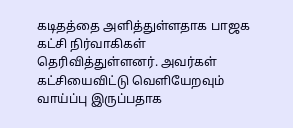கடிதத்தை அளித்துள்ளதாக பாஜக கட்சி நிர்வாகிகள் தெரிவித்துள்ளனர். அவர்கள் கட்சியைவிட்டு வெளியேறவும் வாய்ப்பு இருப்பதாக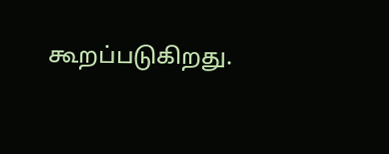கூறப்படுகிறது.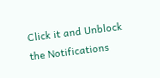Click it and Unblock the Notifications